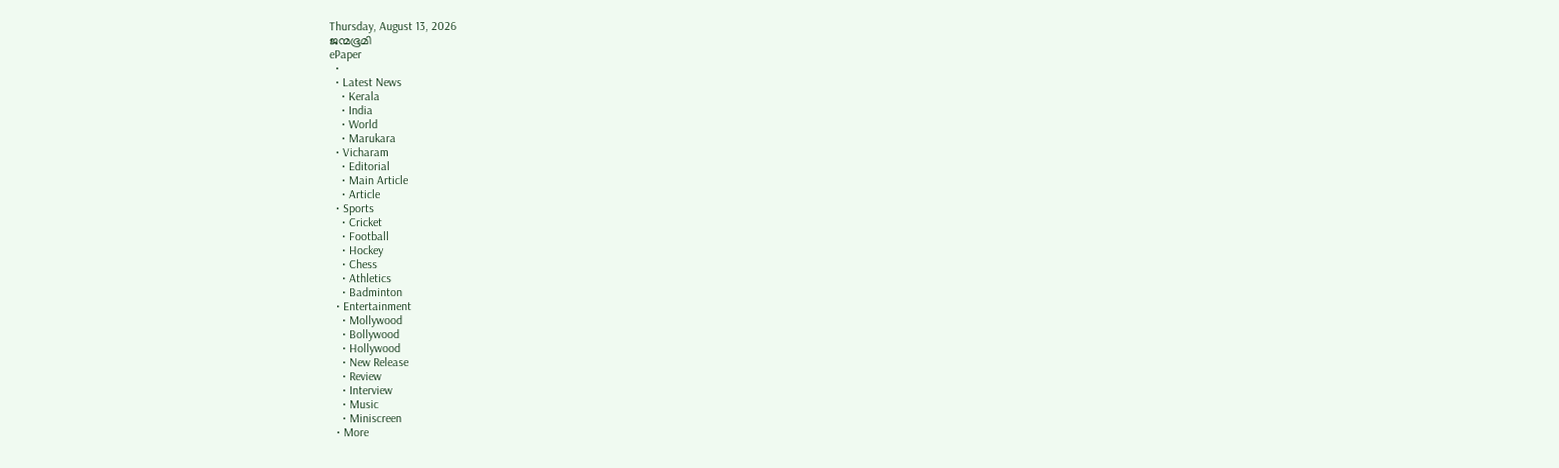Thursday, August 13, 2026
ജന്മഭൂമി
ePaper
  •
  • Latest News
    • Kerala
    • India
    • World
    • Marukara
  • Vicharam
    • Editorial
    • Main Article
    • Article
  • Sports
    • Cricket
    • Football
    • Hockey
    • Chess
    • Athletics
    • Badminton
  • Entertainment
    • Mollywood
    • Bollywood
    • Hollywood
    • New Release
    • Review
    • Interview
    • Music
    • Miniscreen
  • More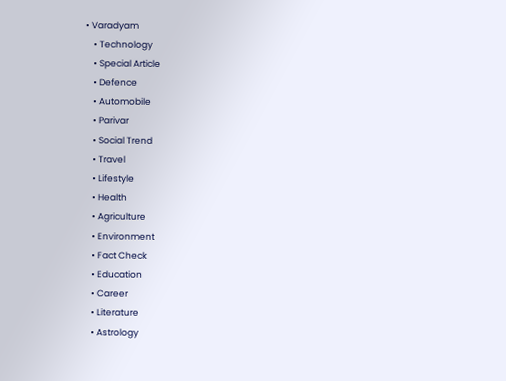• Varadyam
    • Technology
    • Special Article
    • Defence
    • Automobile
    • Parivar
    • Social Trend
    • Travel
    • Lifestyle
    • Health
    • Agriculture
    • Environment
    • Fact Check
    • Education
    • Career
    • Literature
    • Astrology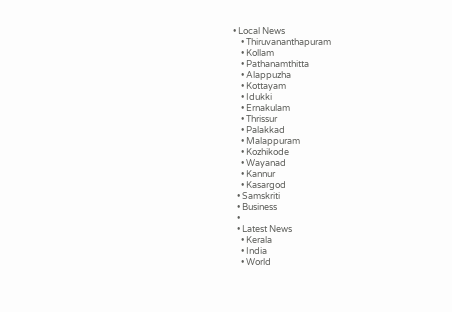• Local News
    • Thiruvananthapuram
    • Kollam
    • Pathanamthitta
    • Alappuzha
    • Kottayam
    • Idukki
    • Ernakulam
    • Thrissur
    • Palakkad
    • Malappuram
    • Kozhikode
    • Wayanad
    • Kannur
    • Kasargod
  • Samskriti
  • Business
  •
  • Latest News
    • Kerala
    • India
    • World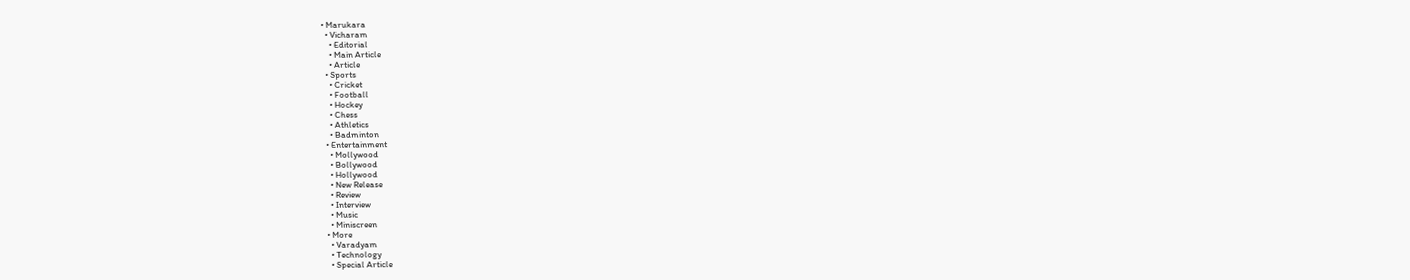• Marukara
  • Vicharam
    • Editorial
    • Main Article
    • Article
  • Sports
    • Cricket
    • Football
    • Hockey
    • Chess
    • Athletics
    • Badminton
  • Entertainment
    • Mollywood
    • Bollywood
    • Hollywood
    • New Release
    • Review
    • Interview
    • Music
    • Miniscreen
  • More
    • Varadyam
    • Technology
    • Special Article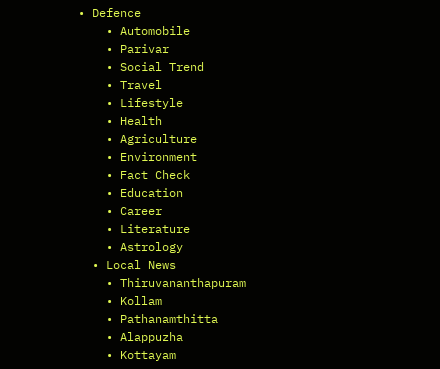• Defence
    • Automobile
    • Parivar
    • Social Trend
    • Travel
    • Lifestyle
    • Health
    • Agriculture
    • Environment
    • Fact Check
    • Education
    • Career
    • Literature
    • Astrology
  • Local News
    • Thiruvananthapuram
    • Kollam
    • Pathanamthitta
    • Alappuzha
    • Kottayam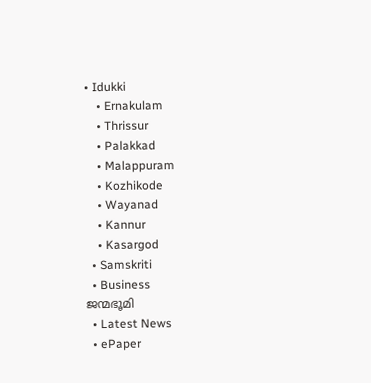• Idukki
    • Ernakulam
    • Thrissur
    • Palakkad
    • Malappuram
    • Kozhikode
    • Wayanad
    • Kannur
    • Kasargod
  • Samskriti
  • Business
ജന്മഭൂമി
  • Latest News
  • ePaper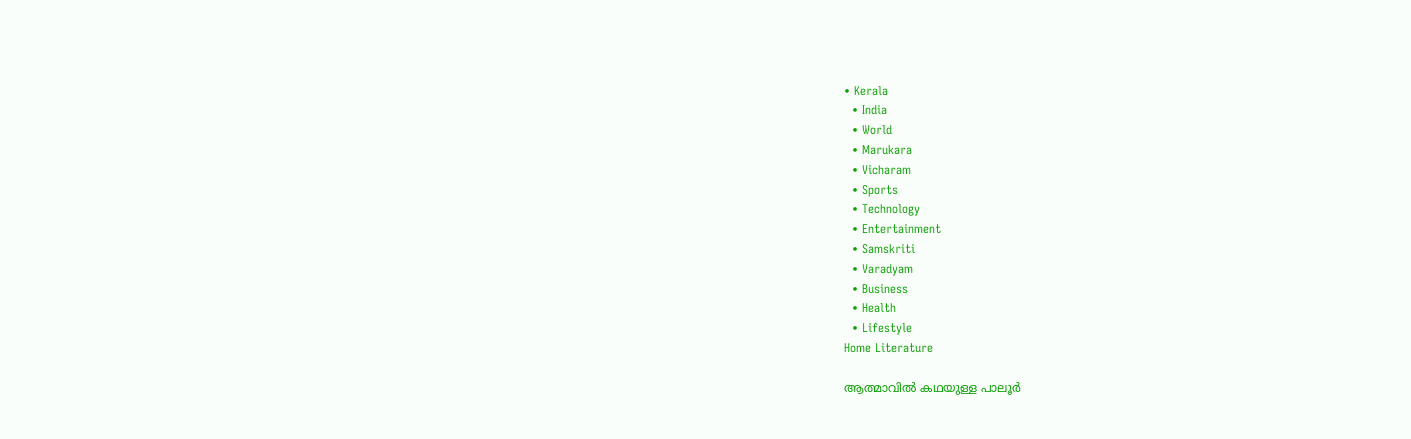• Kerala
  • India
  • World
  • Marukara
  • Vicharam
  • Sports
  • Technology
  • Entertainment
  • Samskriti
  • Varadyam
  • Business
  • Health
  • Lifestyle
Home Literature

ആത്മാവില്‍ കഥയുള്ള പാലൂര്‍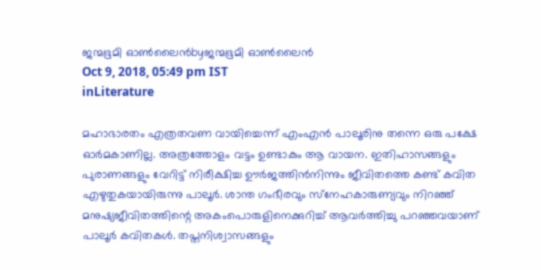ജന്മഭൂമി ഓണ്‍ലൈന്‍byജന്മഭൂമി ഓണ്‍ലൈന്‍
Oct 9, 2018, 05:49 pm IST
inLiterature

മഹാഭാരതം എത്രതവണ വായിച്ചെന്ന് എംഎന്‍ പാലൂരിനു തന്നെ ഒരു പക്ഷേ ഓര്‍മകാണില്ല. അത്രത്തോളം വട്ടം ഉണ്ടാകും ആ വായന. ഇതിഹാസങ്ങളും പുരാണങ്ങളും വേറിട്ട് നിരീക്ഷിച്ച ഊര്‍ജത്തിന്‍നിന്നും ജീവിതത്തെ കണ്ട് കവിത എഴുതുകയായിരുന്നു പാലൂര്‍. ശാന്ത ഗംഭീരവും സ്‌നേഹകാരുണ്യവും നിറഞ്ഞ് മനുഷ്യജീവിതത്തിന്റെ അകംപൊരുളിനെക്കുറിച്ച് ആവര്‍ത്തിച്ചു പറഞ്ഞവയാണ് പാലൂര്‍ കവിതകള്‍. തപ്തനിശ്വാസങ്ങളും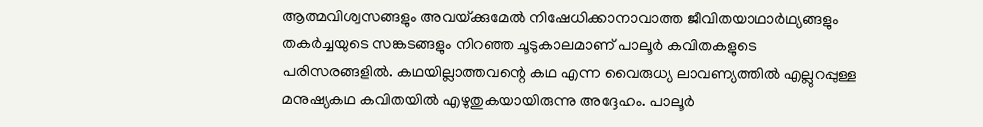ആത്മവിശ്വസങ്ങളും അവയ്‌ക്കുമേല്‍ നിഷേധിക്കാനാവാത്ത ജീവിതയാഥാര്‍ഥ്യങ്ങളും തകര്‍ച്ചയുടെ സങ്കടങ്ങളും നിറഞ്ഞ ചൂടുകാലമാണ് പാലൂര്‍ കവിതകളുടെ പരിസരങ്ങളില്‍. കഥയില്ലാത്തവന്റെ കഥ എന്ന വൈരുധ്യ ലാവണ്യത്തില്‍ എല്ലുറപ്പുള്ള മനുഷ്യകഥ കവിതയില്‍ എഴുതുകയായിരുന്നു അദ്ദേഹം. പാലൂര്‍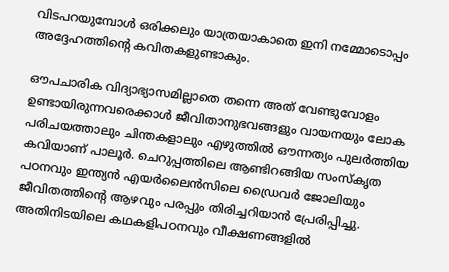വിടപറയുമ്പോള്‍ ഒരിക്കലും യാത്രയാകാതെ ഇനി നമ്മോടൊപ്പം അദ്ദേഹത്തിന്‍റെ കവിതകളുണ്ടാകും.

ഔപചാരിക വിദ്യാഭ്യാസമില്ലാതെ തന്നെ അത് വേണ്ടുവോളം ഉണ്ടായിരുന്നവരെക്കാള്‍ ജീവിതാനുഭവങ്ങളും വായനയും ലോക പരിചയത്താലും ചിന്തകളാലും എഴുത്തില്‍ ഔന്നത്യം പുലര്‍ത്തിയ കവിയാണ് പാലൂര്‍. ചെറുപ്പത്തിലെ ആണ്ടിറങ്ങിയ സംസ്‌കൃത പഠനവും ഇന്ത്യന്‍ എയര്‍ലൈന്‍സിലെ ഡ്രൈവര്‍ ജോലിയും ജീവിതത്തിന്റെ ആഴവും പരപ്പും തിരിച്ചറിയാന്‍ പ്രേരിപ്പിച്ചു. അതിനിടയിലെ കഥകളിപഠനവും വീക്ഷണങ്ങളില്‍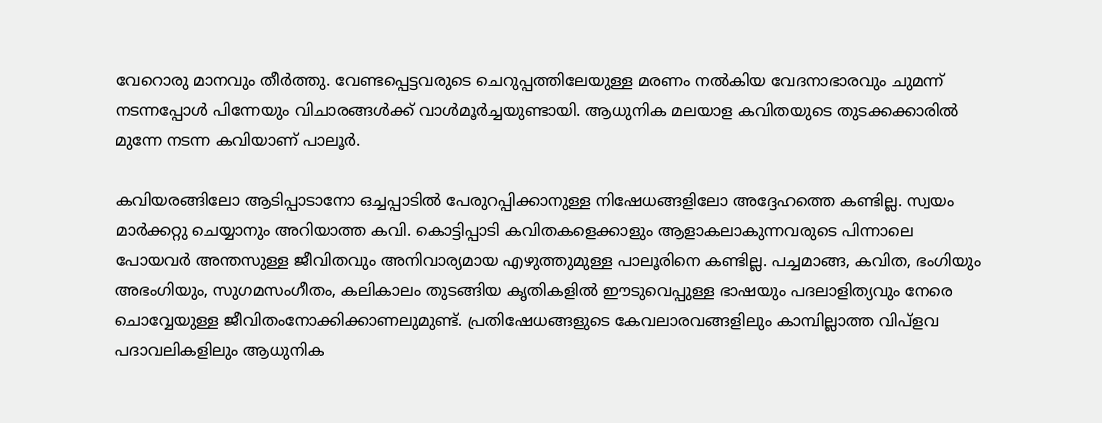വേറൊരു മാനവും തീര്‍ത്തു. വേണ്ടപ്പെട്ടവരുടെ ചെറുപ്പത്തിലേയുള്ള മരണം നല്‍കിയ വേദനാഭാരവും ചുമന്ന് നടന്നപ്പോള്‍ പിന്നേയും വിചാരങ്ങള്‍ക്ക് വാള്‍മൂര്‍ച്ചയുണ്ടായി. ആധുനിക മലയാള കവിതയുടെ തുടക്കക്കാരില്‍ മുന്നേ നടന്ന കവിയാണ് പാലൂര്‍.

കവിയരങ്ങിലോ ആടിപ്പാടാനോ ഒച്ചപ്പാടില്‍ പേരുറപ്പിക്കാനുള്ള നിഷേധങ്ങളിലോ അദ്ദേഹത്തെ കണ്ടില്ല. സ്വയം മാര്‍ക്കറ്റു ചെയ്യാനും അറിയാത്ത കവി. കൊട്ടിപ്പാടി കവിതകളെക്കാളും ആളാകലാകുന്നവരുടെ പിന്നാലെ പോയവര്‍ അന്തസുള്ള ജീവിതവും അനിവാര്യമായ എഴുത്തുമുള്ള പാലൂരിനെ കണ്ടില്ല. പച്ചമാങ്ങ, കവിത, ഭംഗിയും അഭംഗിയും, സുഗമസംഗീതം, കലികാലം തുടങ്ങിയ കൃതികളില്‍ ഈടുവെപ്പുള്ള ഭാഷയും പദലാളിത്യവും നേരെ ചൊവ്വേയുള്ള ജീവിതംനോക്കിക്കാണലുമുണ്ട്. പ്രതിഷേധങ്ങളുടെ കേവലാരവങ്ങളിലും കാമ്പില്ലാത്ത വിപ്‌ളവ പദാവലികളിലും ആധുനിക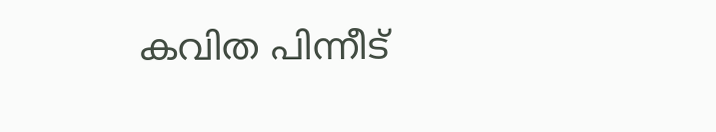കവിത പിന്നീട്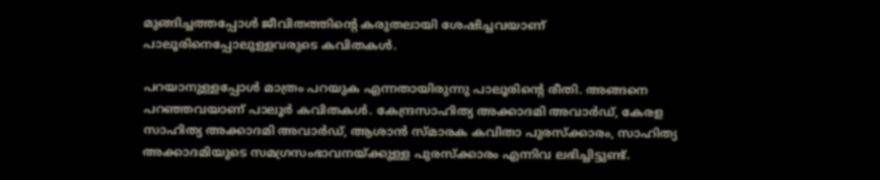മുങ്ങിച്ചത്തപ്പോള്‍ ജീവിതത്തിന്റെ കരുതലായി ശേഷിച്ചവയാണ് പാലൂരിനെപ്പോലുള്ളവരുടെ കവിതകള്‍.

പറയാനുള്ളപ്പോള്‍ മാത്രം പറയുക എന്നതായിരുന്നു പാലൂരിന്റെ രീതി. അങ്ങനെ പറഞ്ഞവയാണ് പാലൂര്‍ കവിതകള്‍. കേന്ദ്രസാഹിത്യ അക്കാദമി അവാര്‍ഡ്, കേരള സാഹിത്യ അക്കാദമി അവാര്‍ഡ്, ആശാന്‍ സ്മാരക കവിതാ പുരസ്‌ക്കാരം, സാഹിത്യ അക്കാദമിയുടെ സമഗ്രസംഭാവനയ്‌ക്കുള്ള പുരസ്‌ക്കാരം എന്നിവ ലഭിച്ചിട്ടുണ്ട്.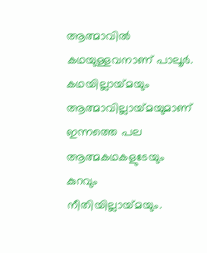ആത്മാവില്‍ കഥയുള്ളവനാണ് പാലൂര്‍. കഥയില്ലായ്‌മയും ആത്മാവില്ലായ്‌മയുമാണ് ഇന്നത്തെ പല ആത്മകഥകളുടേയും കുറവും നീതിയില്ലായ്‌മയും.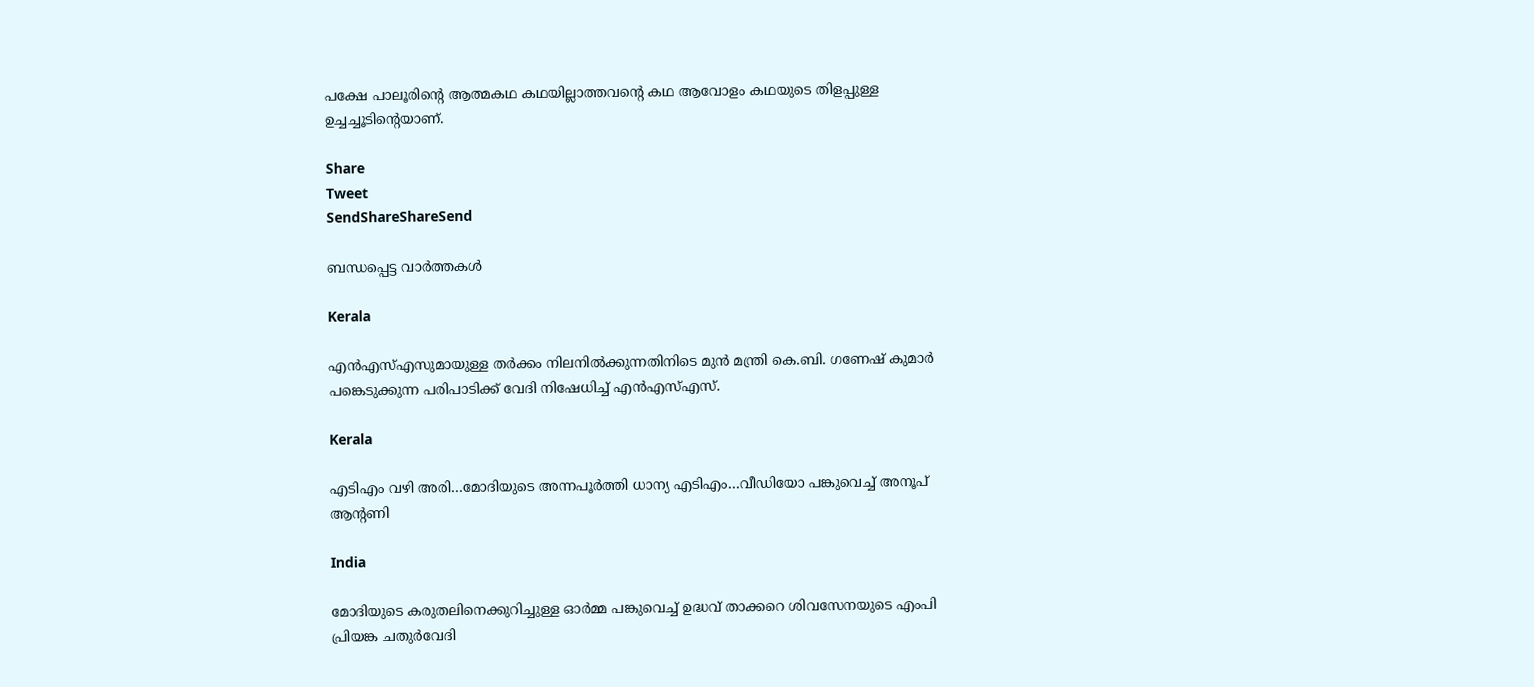പക്ഷേ പാലൂരിന്റെ ആത്മകഥ കഥയില്ലാത്തവന്റെ കഥ ആവോളം കഥയുടെ തിളപ്പുള്ള ഉച്ചച്ചൂടിന്റെയാണ്.

Share
Tweet
SendShareShareSend

ബന്ധപ്പെട്ട വാര്‍ത്തകള്‍

Kerala

എൻഎസ്‌എസുമായുള്ള തർക്കം നിലനില്‍ക്കുന്നതിനിടെ മുൻ മന്ത്രി കെ.ബി. ഗണേഷ് കുമാർ പങ്കെടുക്കുന്ന പരിപാടിക്ക് വേദി നിഷേധിച്ച്‌ എൻഎസ്‌എസ്.

Kerala

എടിഎം വഴി അരി…മോദിയുടെ അന്നപൂര്‍ത്തി ധാന്യ എടിഎം…വീഡിയോ പങ്കുവെച്ച് അനൂപ് ആന്‍റണി

India

മോദിയുടെ കരുതലിനെക്കുറിച്ചുള്ള ഓര്‍മ്മ പങ്കുവെച്ച് ഉദ്ധവ് താക്കറെ ശിവസേനയുടെ എംപി പ്രിയങ്ക ചതുര്‍വേദി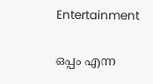Entertainment

ഒപ്പം എന്ന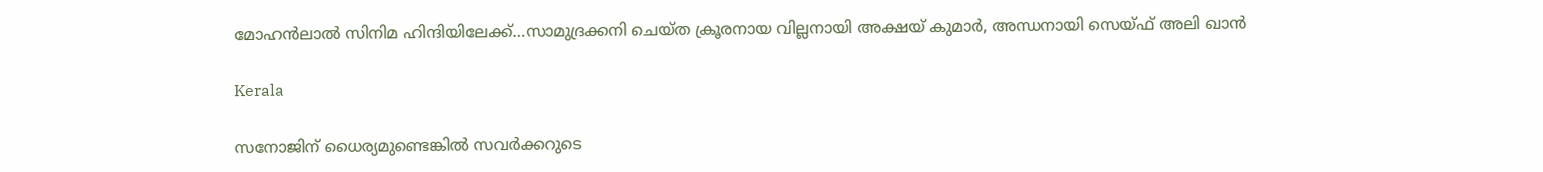മോഹന്‍ലാല്‍ സിനിമ ഹിന്ദിയിലേക്ക്…സാമുദ്രക്കനി ചെയ്ത ക്രൂരനായ വില്ലനായി അക്ഷയ് കുമാര്‍, അന്ധനായി സെയ്ഫ് അലി ഖാന്‍

Kerala

സനോജിന് ധൈര്യമുണ്ടെങ്കിൽ സവർക്കറുടെ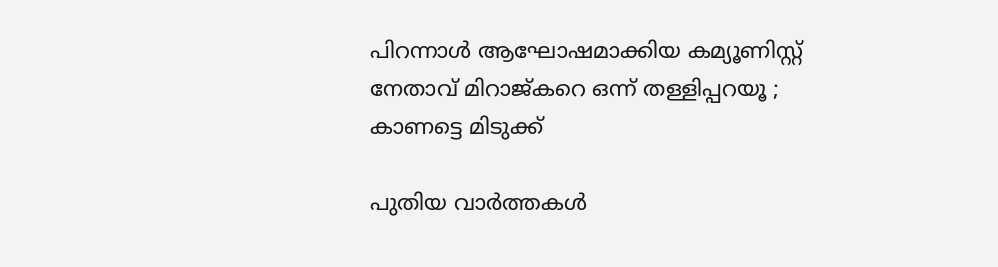പിറന്നാൾ ആഘോഷമാക്കിയ കമ്യൂണിസ്റ്റ് നേതാവ് മിറാജ്കറെ ഒന്ന് തള്ളിപ്പറയൂ ; കാണട്ടെ മിടുക്ക്

പുതിയ വാര്‍ത്തകള്‍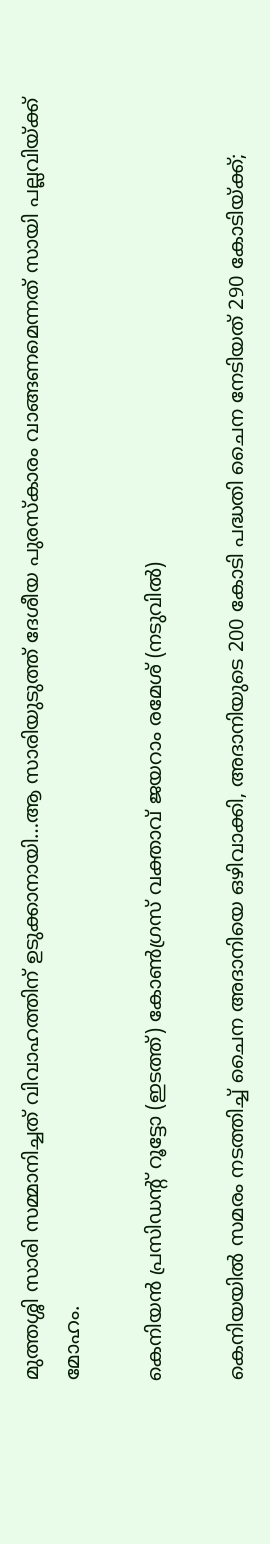മുത്തശ്ശി സാരി സമ്മാനിച്ചത് വിവാഹത്തിന് ഉടുക്കാനായി…ആ സാരിയുടുത്ത് ദേശീയ പുരസ്കാരം വാങ്ങണമെന്നത് സായി പല്ലവിയ്‌ക്ക് മോഹം.

കെനിയന്‍ പ്രസിഡന്‍റ് റൂട്ടോ (ഇടത്ത്) കോണ്‍ഗ്രസ് വക്താവ് ജയറാം രമേശ് (നടുവില്‍)

കെനിയയില്‍ സമരം നടത്തിച്ച് ചൈന അദാനിയെ ഒഴിവാക്കി, അദാനിയുടെ 200 കോടി പദ്ധതി ചൈന നേടിയത് 290 കോടിയ്‌ക്ക്;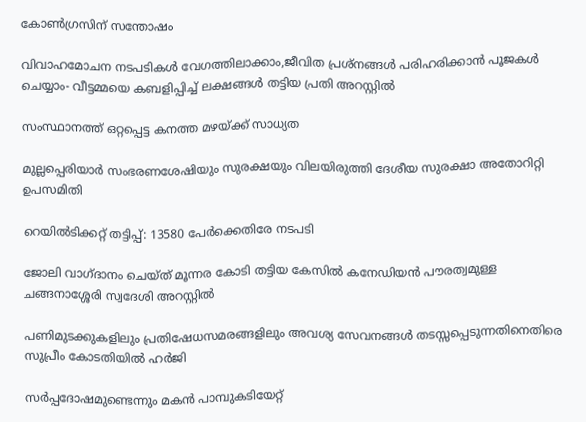കോണ്‍ഗ്രസിന് സന്തോഷം

വിവാഹമോചന നടപടികള്‍ വേഗത്തിലാക്കാം,ജീവിത പ്രശ്‌നങ്ങള്‍ പരിഹരിക്കാന്‍ പൂജകള്‍ ചെയ്യാം- വീട്ടമ്മയെ കബളിപ്പിച്ച് ലക്ഷങ്ങള്‍ തട്ടിയ പ്രതി അറസ്റ്റില്‍

സംസ്ഥാനത്ത് ഒറ്റപ്പെട്ട കനത്ത മഴയ്‌ക്ക് സാധ്യത

മുല്ലപ്പെരിയാര്‍ സംഭരണശേഷിയും സുരക്ഷയും വിലയിരുത്തി ദേശീയ സുരക്ഷാ അതോറിറ്റി ഉപസമിതി

റെയിൽടിക്കറ്റ് തട്ടിപ്പ്: 13580 പേർക്കെതിരേ നടപടി

ജോലി വാഗ്ദാനം ചെയ്ത് മൂന്നര കോടി തട്ടിയ കേസില്‍ കനേഡിയന്‍ പൗരത്വമുള്ള ചങ്ങനാശ്ശേരി സ്വദേശി അറസ്റ്റില്‍

പണിമുടക്കുകളിലും പ്രതിഷേധസമരങ്ങളിലും അവശ്യ സേവനങ്ങള്‍ തടസ്സപ്പെടുന്നതിനെതിരെ സുപ്രീം കോടതിയില്‍ ഹര്‍ജി

സര്‍പ്പദോഷമുണ്ടെന്നും മകന്‍ പാമ്പുകടിയേറ്റ്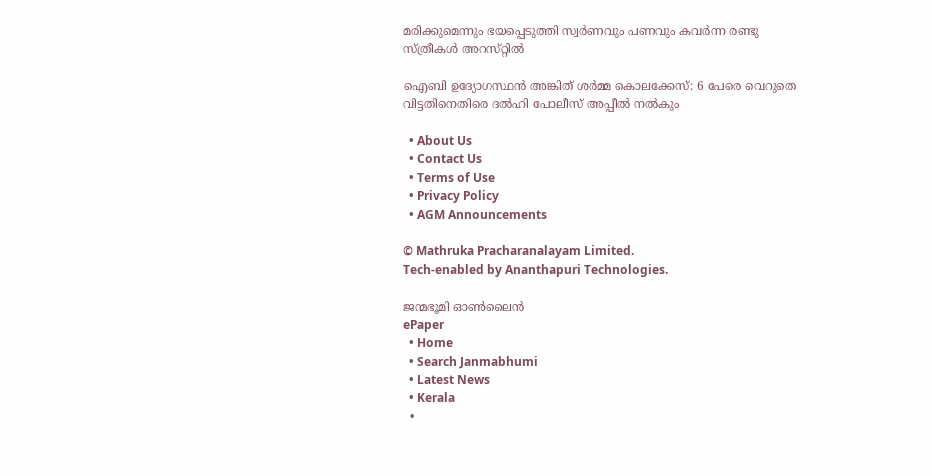മരിക്കുമെന്നും ഭയപ്പെടുത്തി സ്വര്‍ണവും പണവും കവർന്ന രണ്ടു സ്ത്രീകള്‍ അറസ്‌റ്റിൽ

ഐബി ഉദ്യോഗസ്ഥന്‍ അങ്കിത് ശര്‍മ്മ കൊലക്കേസ്: 6 പേരെ വെറുതെ വിട്ടതിനെതിരെ ദല്‍ഹി പോലീസ് അപ്പീല്‍ നല്‍കും

  • About Us
  • Contact Us
  • Terms of Use
  • Privacy Policy
  • AGM Announcements

© Mathruka Pracharanalayam Limited.
Tech-enabled by Ananthapuri Technologies.

ജന്മഭൂമി ഓണ്‍ലൈന്‍
ePaper
  • Home
  • Search Janmabhumi
  • Latest News
  • Kerala
  •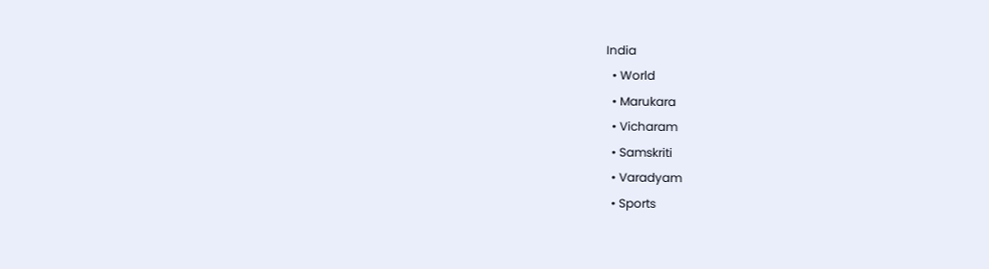India
  • World
  • Marukara
  • Vicharam
  • Samskriti
  • Varadyam
  • Sports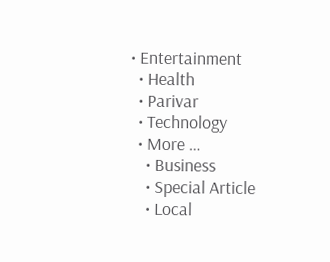• Entertainment
  • Health
  • Parivar
  • Technology
  • More …
    • Business
    • Special Article
    • Local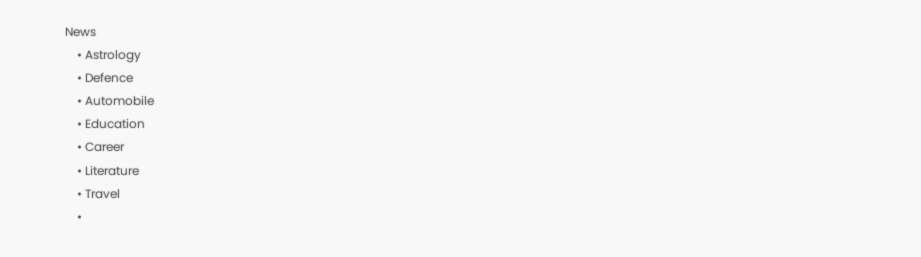News
    • Astrology
    • Defence
    • Automobile
    • Education
    • Career
    • Literature
    • Travel
    •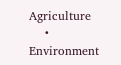Agriculture
    • Environment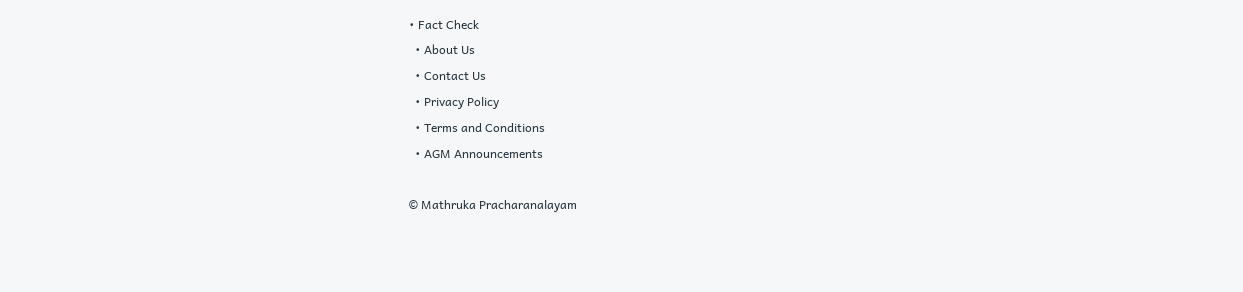• Fact Check
  • About Us
  • Contact Us
  • Privacy Policy
  • Terms and Conditions
  • AGM Announcements

© Mathruka Pracharanalayam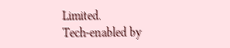Limited.
Tech-enabled by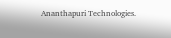Ananthapuri Technologies.